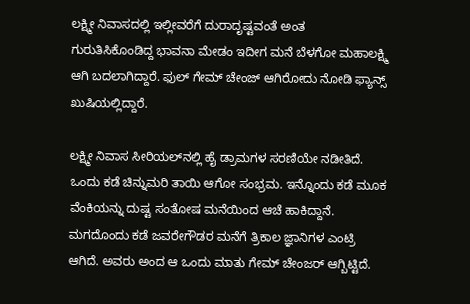ಲಕ್ಷ್ಮೀ ನಿವಾಸದಲ್ಲಿ ಇಲ್ಲೀವರೆಗೆ ದುರಾದೃಷ್ಟವಂತೆ ಅಂತ ಗುರುತಿಸಿಕೊಂಡಿದ್ದ ಭಾವನಾ ಮೇಡಂ ಇದೀಗ ಮನೆ ಬೆಳಗೋ ಮಹಾಲಕ್ಷ್ಮಿ ಆಗಿ ಬದಲಾಗಿದ್ದಾರೆ. ಫುಲ್ ಗೇಮ್ ಚೇಂಜ್ ಆಗಿರೋದು ನೋಡಿ ಫ್ಯಾನ್ಸ್ ಖುಷಿಯಲ್ಲಿದ್ದಾರೆ.

ಲಕ್ಷ್ಮೀ ನಿವಾಸ ಸೀರಿಯಲ್‌ನಲ್ಲಿ ಹೈ ಡ್ರಾಮಗಳ ಸರಣಿಯೇ ನಡೀತಿದೆ. ಒಂದು ಕಡೆ ಚಿನ್ನುಮರಿ ತಾಯಿ ಆಗೋ ಸಂಭ್ರಮ. ಇನ್ನೊಂದು ಕಡೆ ಮೂಕ ವೆಂಕಿಯನ್ನು ದುಷ್ಟ ಸಂತೋಷ ಮನೆಯಿಂದ ಆಚೆ ಹಾಕಿದ್ದಾನೆ. ಮಗದೊಂದು ಕಡೆ ಜವರೇಗೌಡರ ಮನೆಗೆ ತ್ರಿಕಾಲ ಜ್ಞಾನಿಗಳ ಎಂಟ್ರಿ ಆಗಿದೆ. ಅವರು ಅಂದ ಆ ಒಂದು ಮಾತು ಗೇಮ್ ಚೇಂಜರ್ ಆಗ್ಬಿಟ್ಟಿದೆ.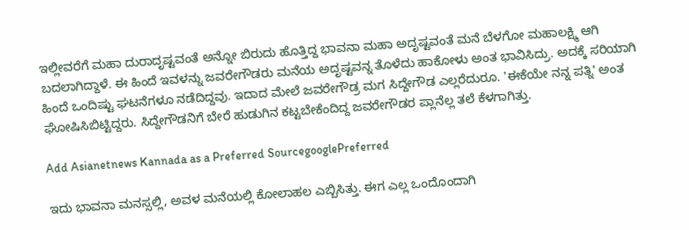ಇಲ್ಲೀವರೆಗೆ ಮಹಾ ದುರಾದೃಷ್ಟವಂತೆ ಅನ್ನೋ ಬಿರುದು ಹೊತ್ತಿದ್ದ ಭಾವನಾ ಮಹಾ ಅದೃಷ್ಟವಂತೆ ಮನೆ ಬೆಳಗೋ ಮಹಾಲಕ್ಷ್ಮಿ ಆಗಿ ಬದಲಾಗಿದ್ದಾಳೆ. ಈ ಹಿಂದೆ ಇವಳನ್ನು ಜವರೇಗೌಡರು ಮನೆಯ ಅದೃಷ್ಟವನ್ನ ತೊಳೆದು ಹಾಕೋಳು ಅಂತ ಭಾವಿಸಿದ್ರು. ಅದಕ್ಕೆ ಸರಿಯಾಗಿ ಹಿಂದೆ ಒಂದಿಷ್ಟು ಘಟನೆಗಳೂ ನಡೆದಿದ್ದವು. ಇದಾದ ಮೇಲೆ ಜವರೇಗೌಡ್ರ ಮಗ ಸಿದ್ದೇಗೌಡ ಎಲ್ಲರೆದುರೂ. 'ಈಕೆಯೇ ನನ್ನ ಪತ್ನಿ' ಅಂತ ಘೋಷಿಸಿಬಿಟ್ಟಿದ್ದರು. ಸಿದ್ದೇಗೌಡನಿಗೆ ಬೇರೆ ಹುಡುಗಿನ ಕಟ್ಟಬೇಕೆಂದಿದ್ದ ಜವರೇಗೌಡರ ಪ್ಲಾನೆಲ್ಲ ತಲೆ ಕೆಳಗಾಗಿತ್ತು.

Add Asianetnews Kannada as a Preferred SourcegooglePreferred

ಇದು ಭಾವನಾ ಮನಸ್ಸಲ್ಲಿ, ಅವಳ ಮನೆಯಲ್ಲಿ ಕೋಲಾಹಲ ಎಬ್ಬಿಸಿತ್ತು. ಈಗ ಎಲ್ಲ ಒಂದೊಂದಾಗಿ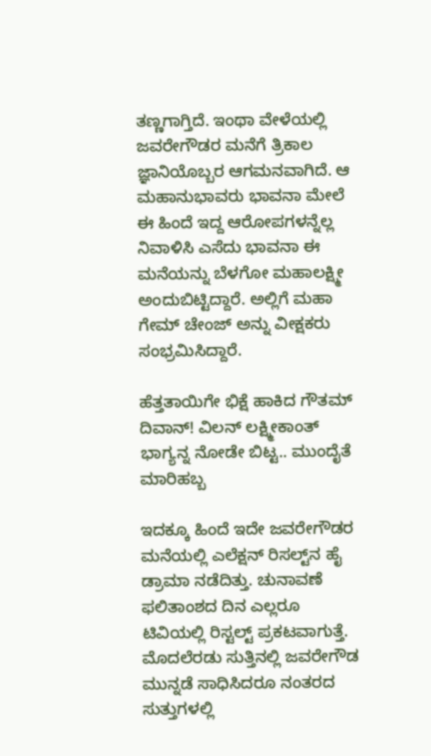ತಣ್ಣಗಾಗ್ತಿದೆ. ಇಂಥಾ ವೇಳೆಯಲ್ಲಿ ಜವರೇಗೌಡರ ಮನೆಗೆ ತ್ರಿಕಾಲ ಜ್ಞಾನಿಯೊಬ್ಬರ ಆಗಮನವಾಗಿದೆ. ಆ ಮಹಾನುಭಾವರು ಭಾವನಾ ಮೇಲೆ ಈ ಹಿಂದೆ ಇದ್ದ ಆರೋಪಗಳನ್ನೆಲ್ಲ ನಿವಾಳಿಸಿ ಎಸೆದು ಭಾವನಾ ಈ ಮನೆಯನ್ನು ಬೆಳಗೋ ಮಹಾಲಕ್ಷ್ಮೀ ಅಂದುಬಿಟ್ಟಿದ್ದಾರೆ. ಅಲ್ಲಿಗೆ ಮಹಾ ಗೇಮ್ ಚೇಂಜ್‌ ಅನ್ನು ವೀಕ್ಷಕರು ಸಂಭ್ರಮಿಸಿದ್ದಾರೆ.

ಹೆತ್ತತಾಯಿಗೇ ಭಿಕ್ಷೆ ಹಾಕಿದ ಗೌತಮ್ ದಿವಾನ್! ವಿಲನ್ ಲಕ್ಷ್ಮೀಕಾಂತ್ ಭಾಗ್ಯನ್ನ ನೋಡೇ ಬಿಟ್ಟ.. ಮುಂದೈತೆ ಮಾರಿಹಬ್ಬ

ಇದಕ್ಕೂ ಹಿಂದೆ ಇದೇ ಜವರೇಗೌಡರ ಮನೆಯಲ್ಲಿ ಎಲೆಕ್ಷನ್ ರಿಸಲ್ಟ್‌ನ ಹೈ ಡ್ರಾಮಾ ನಡೆದಿತ್ತು. ಚುನಾವಣೆ ಫಲಿತಾಂಶದ ದಿನ ಎಲ್ಲರೂ ಟಿವಿಯಲ್ಲಿ ರಿಸ್ಟಲ್ಟ್‌ ಪ್ರಕಟವಾಗುತ್ತೆ. ಮೊದಲೆರಡು ಸುತ್ತಿನಲ್ಲಿ ಜವರೇಗೌಡ ಮುನ್ನಡೆ ಸಾಧಿಸಿದರೂ ನಂತರದ ಸುತ್ತುಗಳಲ್ಲಿ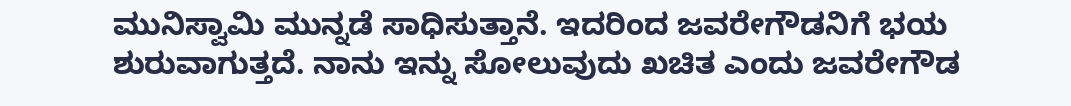ಮುನಿಸ್ವಾಮಿ ಮುನ್ನಡೆ ಸಾಧಿಸುತ್ತಾನೆ. ಇದರಿಂದ ಜವರೇಗೌಡನಿಗೆ ಭಯ ಶುರುವಾಗುತ್ತದೆ. ನಾನು ಇನ್ನು ಸೋಲುವುದು ಖಚಿತ ಎಂದು ಜವರೇಗೌಡ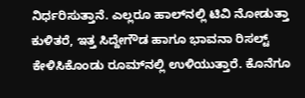ನಿರ್ಧರಿಸುತ್ತಾನೆ. ಎಲ್ಲರೂ ಹಾಲ್‌ನಲ್ಲಿ ಟಿವಿ ನೋಡುತ್ತಾ ಕುಳಿತರೆ, ಇತ್ತ ಸಿದ್ದೇಗೌಡ ಹಾಗೂ ಭಾವನಾ ರಿಸಲ್ಟ್‌ ಕೇಳಿಸಿಕೊಂಡು ರೂಮ್‌ನಲ್ಲಿ ಉಳಿಯುತ್ತಾರೆ. ಕೊನೆಗೂ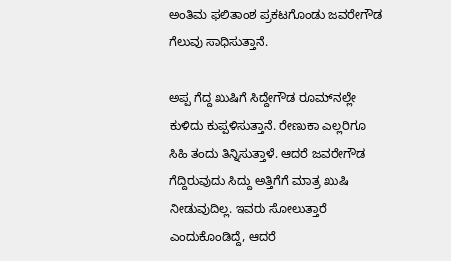ಅಂತಿಮ ಫಲಿತಾಂಶ ಪ್ರಕಟಗೊಂಡು ಜವರೇಗೌಡ ಗೆಲುವು ಸಾಧಿಸುತ್ತಾನೆ.

ಅಪ್ಪ ಗೆದ್ದ ಖುಷಿಗೆ ಸಿದ್ದೇಗೌಡ ರೂಮ್‌ನಲ್ಲೇ ಕುಳಿದು ಕುಪ್ಪಳಿಸುತ್ತಾನೆ. ರೇಣುಕಾ ಎಲ್ಲರಿಗೂ ಸಿಹಿ ತಂದು ತಿನ್ನಿಸುತ್ತಾಳೆ. ಆದರೆ ಜವರೇಗೌಡ ಗೆದ್ದಿರುವುದು ಸಿದ್ದು ಅತ್ತಿಗೆಗೆ ಮಾತ್ರ ಖುಷಿ ನೀಡುವುದಿಲ್ಲ. ಇವರು ಸೋಲುತ್ತಾರೆ ಎಂದುಕೊಂಡಿದ್ದೆ, ಆದರೆ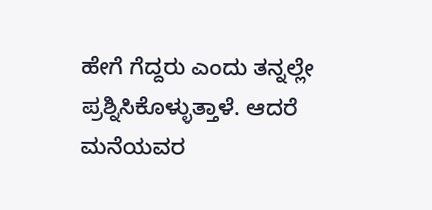ಹೇಗೆ ಗೆದ್ದರು ಎಂದು ತನ್ನಲ್ಲೇ ಪ್ರಶ್ನಿಸಿಕೊಳ್ಳುತ್ತಾಳೆ. ಆದರೆ ಮನೆಯವರ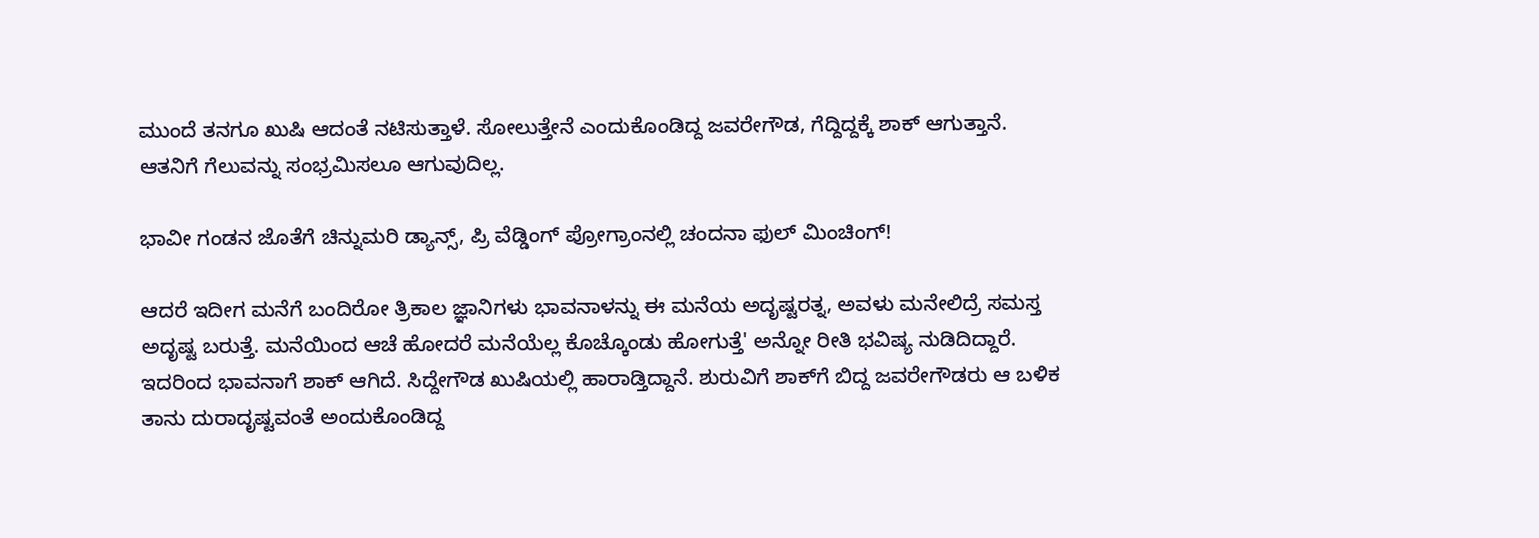ಮುಂದೆ ತನಗೂ ಖುಷಿ ಆದಂತೆ ನಟಿಸುತ್ತಾಳೆ. ಸೋಲುತ್ತೇನೆ ಎಂದುಕೊಂಡಿದ್ದ ಜವರೇಗೌಡ, ಗೆದ್ದಿದ್ದಕ್ಕೆ ಶಾಕ್‌ ಆಗುತ್ತಾನೆ. ಆತನಿಗೆ ಗೆಲುವನ್ನು ಸಂಭ್ರಮಿಸಲೂ ಆಗುವುದಿಲ್ಲ.

ಭಾವೀ ಗಂಡನ ಜೊತೆಗೆ ಚಿನ್ನುಮರಿ ಡ್ಯಾನ್ಸ್, ಪ್ರಿ ವೆಡ್ಡಿಂಗ್ ಪ್ರೋಗ್ರಾಂನಲ್ಲಿ ಚಂದನಾ ಫುಲ್ ಮಿಂಚಿಂಗ್!

ಆದರೆ ಇದೀಗ ಮನೆಗೆ ಬಂದಿರೋ ತ್ರಿಕಾಲ ಜ್ಞಾನಿಗಳು ಭಾವನಾಳನ್ನು ಈ ಮನೆಯ ಅದೃಷ್ಟರತ್ನ, ಅವಳು ಮನೇಲಿದ್ರೆ ಸಮಸ್ತ ಅದೃಷ್ಟ ಬರುತ್ತೆ. ಮನೆಯಿಂದ ಆಚೆ ಹೋದರೆ ಮನೆಯೆಲ್ಲ ಕೊಚ್ಕೊಂಡು ಹೋಗುತ್ತೆ' ಅನ್ನೋ ರೀತಿ ಭವಿಷ್ಯ ನುಡಿದಿದ್ದಾರೆ. ಇದರಿಂದ ಭಾವನಾಗೆ ಶಾಕ್ ಆಗಿದೆ. ಸಿದ್ದೇಗೌಡ ಖುಷಿಯಲ್ಲಿ ಹಾರಾಡ್ತಿದ್ದಾನೆ. ಶುರುವಿಗೆ ಶಾಕ್‌ಗೆ ಬಿದ್ದ ಜವರೇಗೌಡರು ಆ ಬಳಿಕ ತಾನು ದುರಾದೃಷ್ಟವಂತೆ ಅಂದುಕೊಂಡಿದ್ದ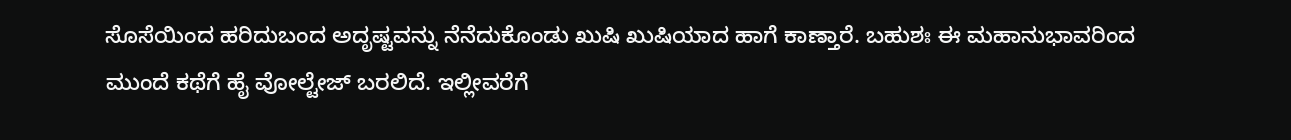ಸೊಸೆಯಿಂದ ಹರಿದುಬಂದ ಅದೃಷ್ಟವನ್ನು ನೆನೆದುಕೊಂಡು ಖುಷಿ ಖುಷಿಯಾದ ಹಾಗೆ ಕಾಣ್ತಾರೆ. ಬಹುಶಃ ಈ ಮಹಾನುಭಾವರಿಂದ ಮುಂದೆ ಕಥೆಗೆ ಹೈ ವೋಲ್ಟೇಜ್ ಬರಲಿದೆ. ಇಲ್ಲೀವರೆಗೆ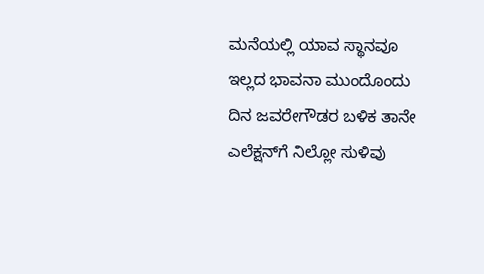ಮನೆಯಲ್ಲಿ ಯಾವ ಸ್ಥಾನವೂ ಇಲ್ಲದ ಭಾವನಾ ಮುಂದೊಂದು ದಿನ ಜವರೇಗೌಡರ ಬಳಿಕ ತಾನೇ ಎಲೆಕ್ಷನ್‌ಗೆ ನಿಲ್ಲೋ ಸುಳಿವು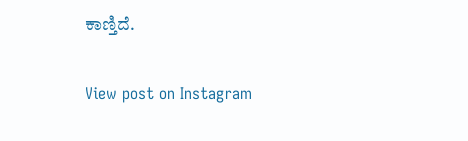ಕಾಣ್ತಿದೆ.

View post on Instagram